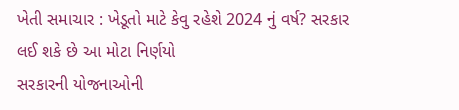ખેતી સમાચાર : ખેડૂતો માટે કેવુ રહેશે 2024 નું વર્ષ? સરકાર લઈ શકે છે આ મોટા નિર્ણયો
સરકારની યોજનાઓની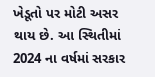ખેડૂતો પર મોટી અસર થાય છે. આ સ્થિતીમાં 2024 ના વર્ષમાં સરકાર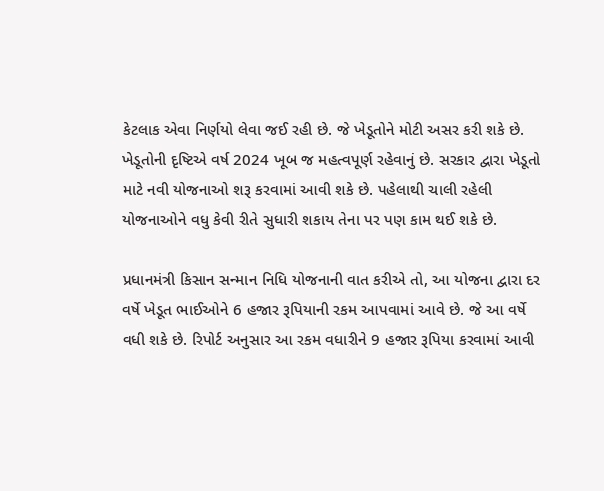કેટલાક એવા નિર્ણયો લેવા જઈ રહી છે. જે ખેડૂતોને મોટી અસર કરી શકે છે.
ખેડૂતોની દૃષ્ટિએ વર્ષ 2024 ખૂબ જ મહત્વપૂર્ણ રહેવાનું છે. સરકાર દ્વારા ખેડૂતો માટે નવી યોજનાઓ શરૂ કરવામાં આવી શકે છે. પહેલાથી ચાલી રહેલી યોજનાઓને વધુ કેવી રીતે સુધારી શકાય તેના પર પણ કામ થઈ શકે છે.

પ્રધાનમંત્રી કિસાન સન્માન નિધિ યોજનાની વાત કરીએ તો, આ યોજના દ્વારા દર વર્ષે ખેડૂત ભાઈઓને 6 હજાર રૂપિયાની રકમ આપવામાં આવે છે. જે આ વર્ષે વધી શકે છે. રિપોર્ટ અનુસાર આ રકમ વધારીને 9 હજાર રૂપિયા કરવામાં આવી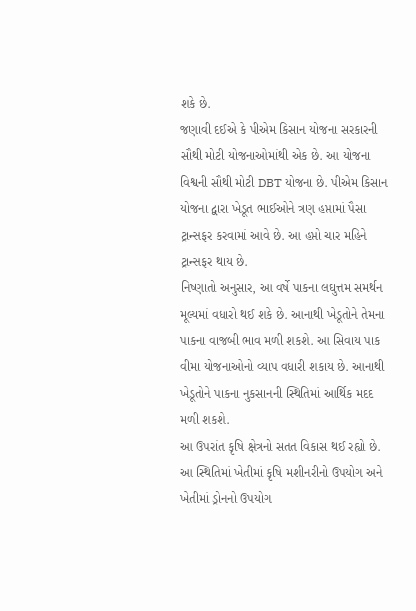શકે છે.
જણાવી દઈએ કે પીએમ કિસાન યોજના સરકારની સૌથી મોટી યોજનાઓમાંથી એક છે. આ યોજના વિશ્વની સૌથી મોટી DBT યોજના છે. પીએમ કિસાન યોજના દ્વારા ખેડૂત ભાઈઓને ત્રણ હપ્તામાં પૈસા ટ્રાન્સફર કરવામાં આવે છે. આ હપ્તો ચાર મહિને ટ્રાન્સફર થાય છે.
નિષ્ણાતો અનુસાર, આ વર્ષે પાકના લઘુત્તમ સમર્થન મૂલ્યમાં વધારો થઈ શકે છે. આનાથી ખેડૂતોને તેમના પાકના વાજબી ભાવ મળી શકશે. આ સિવાય પાક વીમા યોજનાઓનો વ્યાપ વધારી શકાય છે. આનાથી ખેડૂતોને પાકના નુકસાનની સ્થિતિમાં આર્થિક મદદ મળી શકશે.
આ ઉપરાંત કૃષિ ક્ષેત્રનો સતત વિકાસ થઈ રહ્યો છે. આ સ્થિતિમાં ખેતીમાં કૃષિ મશીનરીનો ઉપયોગ અને ખેતીમાં ડ્રોનનો ઉપયોગ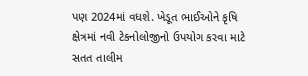પણ 2024માં વધશે. ખેડૂત ભાઈઓને કૃષિ ક્ષેત્રમાં નવી ટેકનોલોજીનો ઉપયોગ કરવા માટે સતત તાલીમ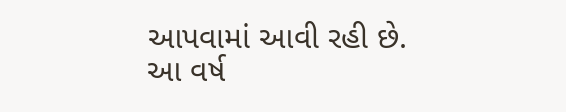આપવામાં આવી રહી છે.
આ વર્ષ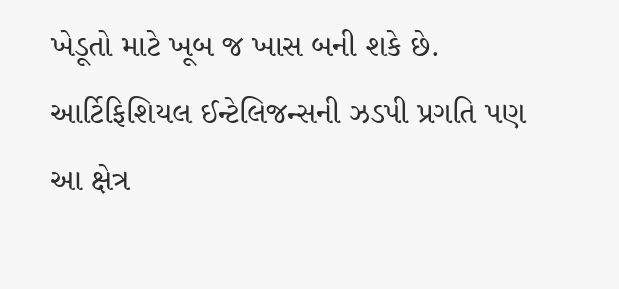ખેડૂતો માટે ખૂબ જ ખાસ બની શકે છે. આર્ટિફિશિયલ ઈન્ટેલિજન્સની ઝડપી પ્રગતિ પણ આ ક્ષેત્ર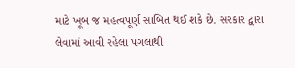માટે ખૂબ જ મહત્વપૂર્ણ સાબિત થઈ શકે છે. સરકાર દ્વારા લેવામાં આવી રહેલા પગલાથી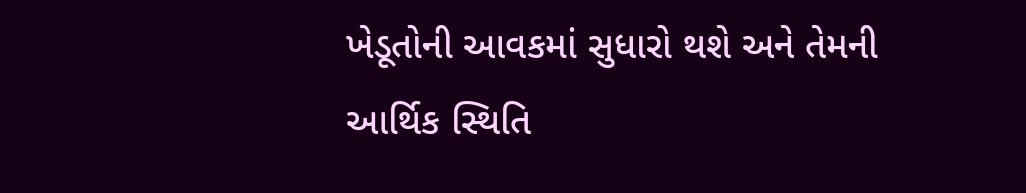ખેડૂતોની આવકમાં સુધારો થશે અને તેમની આર્થિક સ્થિતિ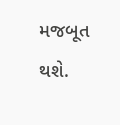મજબૂત થશે.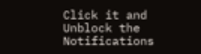Click it and Unblock the Notifications